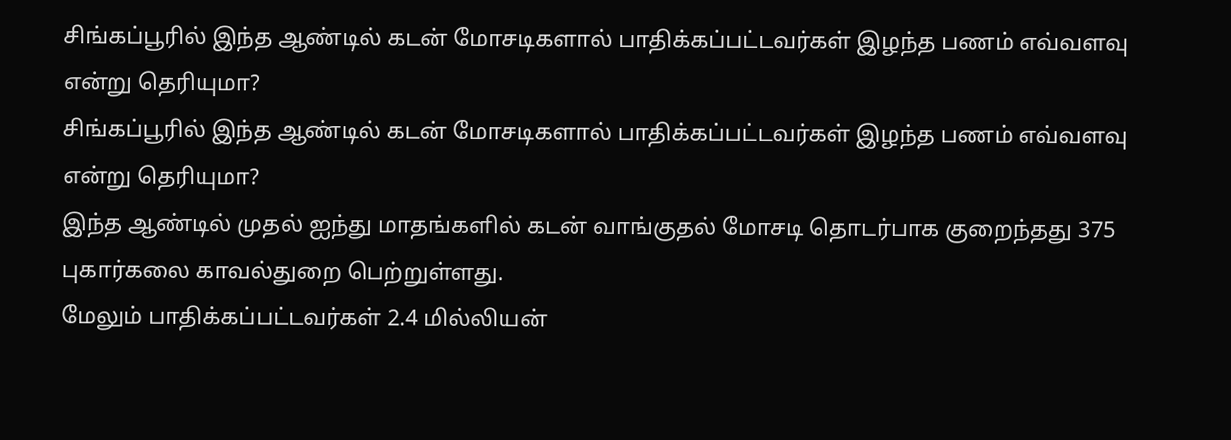சிங்கப்பூரில் இந்த ஆண்டில் கடன் மோசடிகளால் பாதிக்கப்பட்டவர்கள் இழந்த பணம் எவ்வளவு என்று தெரியுமா?
சிங்கப்பூரில் இந்த ஆண்டில் கடன் மோசடிகளால் பாதிக்கப்பட்டவர்கள் இழந்த பணம் எவ்வளவு என்று தெரியுமா?
இந்த ஆண்டில் முதல் ஐந்து மாதங்களில் கடன் வாங்குதல் மோசடி தொடர்பாக குறைந்தது 375 புகார்கலை காவல்துறை பெற்றுள்ளது.
மேலும் பாதிக்கப்பட்டவர்கள் 2.4 மில்லியன்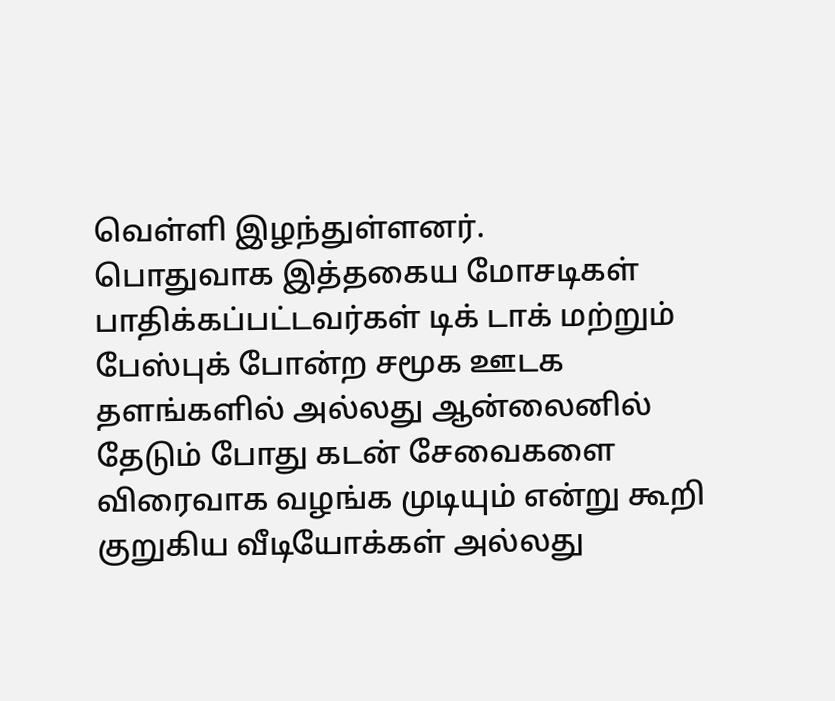வெள்ளி இழந்துள்ளனர்.
பொதுவாக இத்தகைய மோசடிகள் பாதிக்கப்பட்டவர்கள் டிக் டாக் மற்றும் பேஸ்புக் போன்ற சமூக ஊடக தளங்களில் அல்லது ஆன்லைனில் தேடும் போது கடன் சேவைகளை விரைவாக வழங்க முடியும் என்று கூறி குறுகிய வீடியோக்கள் அல்லது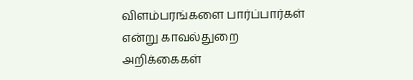விளம்பரங்களை பார்ப்பார்கள் என்று காவல்துறை அறிக்கைகள்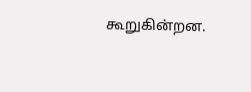கூறுகின்றன.